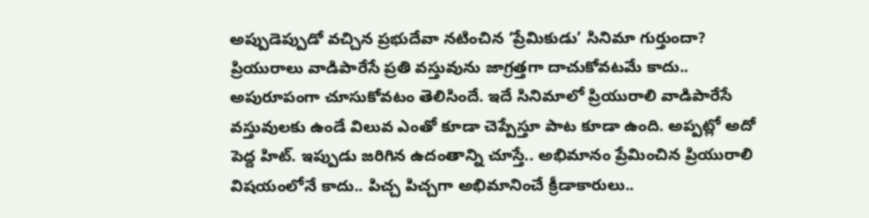అప్పుడెప్పుడో వచ్చిన ప్రభుదేవా నటించిన ‘ప్రేమికుడు’ సినిమా గుర్తుందా? ప్రియురాలు వాడిపారేసే ప్రతి వస్తువును జాగ్రత్తగా దాచుకోవటమే కాదు.. అపురూపంగా చూసుకోవటం తెలిసిందే. ఇదే సినిమాలో ప్రియురాలి వాడిపారేసే వస్తువులకు ఉండే విలువ ఎంతో కూడా చెప్పేస్తూ పాట కూడా ఉంది. అప్పట్లో అదో పెద్ద హిట్. ఇప్పుడు జరిగిన ఉదంతాన్ని చూస్తే.. అభిమానం ప్రేమించిన ప్రియురాలి విషయంలోనే కాదు.. పిచ్చ పిచ్చగా అభిమానించే క్రీడాకారులు..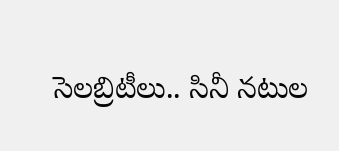సెలబ్రిటీలు.. సినీ నటుల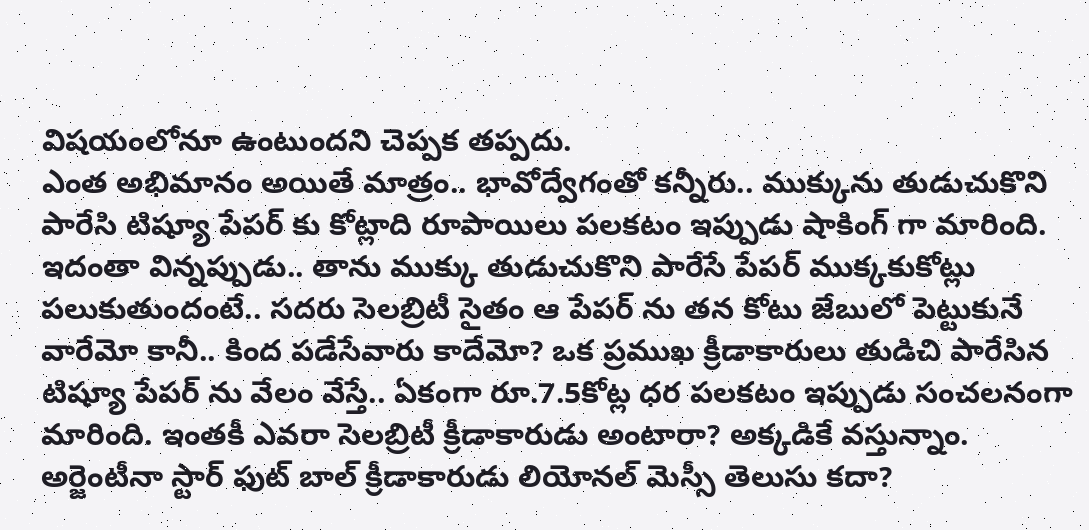విషయంలోనూ ఉంటుందని చెప్పక తప్పదు.
ఎంత అభిమానం అయితే మాత్రం.. భావోద్వేగంతో కన్నీరు.. ముక్కును తుడుచుకొని పారేసి టిష్యూ పేపర్ కు కోట్లాది రూపాయిలు పలకటం ఇప్పుడు షాకింగ్ గా మారింది. ఇదంతా విన్నప్పుడు.. తాను ముక్కు తుడుచుకొని పారేసే పేపర్ ముక్కకుకోట్లు పలుకుతుందంటే.. సదరు సెలబ్రిటీ సైతం ఆ పేపర్ ను తన కోటు జేబులో పెట్టుకునే వారేమో కానీ.. కింద పడేసేవారు కాదేమో? ఒక ప్రముఖ క్రీడాకారులు తుడిచి పారేసిన టిష్యూ పేపర్ ను వేలం వేస్తే.. ఏకంగా రూ.7.5కోట్ల ధర పలకటం ఇప్పుడు సంచలనంగా మారింది. ఇంతకీ ఎవరా సెలబ్రిటీ క్రీడాకారుడు అంటారా? అక్కడికే వస్తున్నాం.
అర్జెంటీనా స్టార్ ఫుట్ బాల్ క్రీడాకారుడు లియోనల్ మెస్సీ తెలుసు కదా?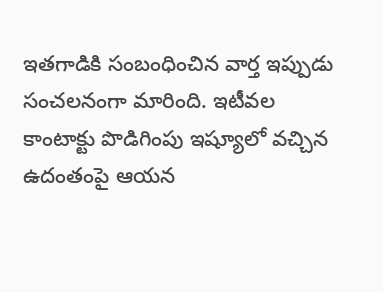ఇతగాడికి సంబంధించిన వార్త ఇప్పుడు సంచలనంగా మారింది. ఇటీవల కాంటాక్టు పొడిగింపు ఇష్యూలో వచ్చిన ఉదంతంపై ఆయన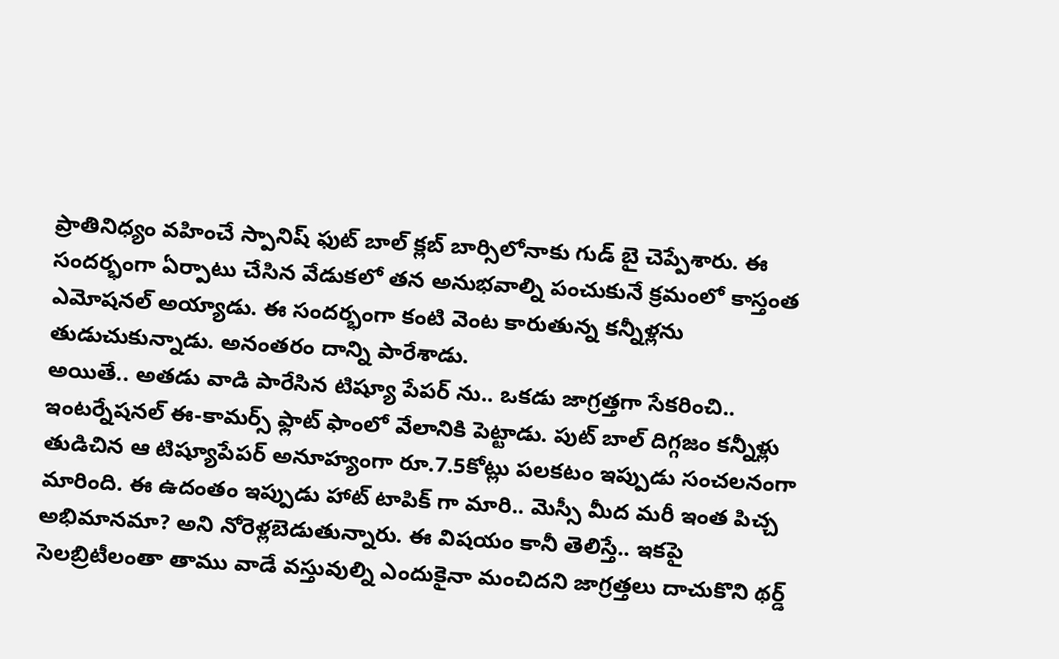ప్రాతినిధ్యం వహించే స్పానిష్ ఫుట్ బాల్ క్లబ్ బార్సిలోనాకు గుడ్ బై చెప్పేశారు. ఈ సందర్భంగా ఏర్పాటు చేసిన వేడుకలో తన అనుభవాల్ని పంచుకునే క్రమంలో కాస్తంత ఎమోషనల్ అయ్యాడు. ఈ సందర్భంగా కంటి వెంట కారుతున్న కన్నీళ్లను తుడుచుకున్నాడు. అనంతరం దాన్ని పారేశాడు.
అయితే.. అతడు వాడి పారేసిన టిష్యూ పేపర్ ను.. ఒకడు జాగ్రత్తగా సేకరించి.. ఇంటర్నేషనల్ ఈ-కామర్స్ ఫ్లాట్ ఫాంలో వేలానికి పెట్టాడు. పుట్ బాల్ దిగ్గజం కన్నీళ్లు తుడిచిన ఆ టిష్యూపేపర్ అనూహ్యంగా రూ.7.5కోట్లు పలకటం ఇప్పుడు సంచలనంగా మారింది. ఈ ఉదంతం ఇప్పుడు హాట్ టాపిక్ గా మారి.. మెస్సీ మీద మరీ ఇంత పిచ్చ అభిమానమా? అని నోరెళ్లబెడుతున్నారు. ఈ విషయం కానీ తెలిస్తే.. ఇకపై సెలబ్రిటీలంతా తాము వాడే వస్తువుల్ని ఎందుకైనా మంచిదని జాగ్రత్తలు దాచుకొని థర్డ్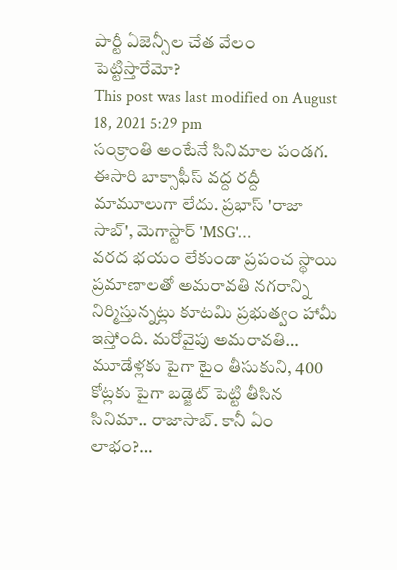పార్టీ ఏజెన్సీల చేత వేలం పెట్టిస్తారేమో?
This post was last modified on August 18, 2021 5:29 pm
సంక్రాంతి అంటేనే సినిమాల పండగ. ఈసారి బాక్సాఫీస్ వద్ద రద్దీ మామూలుగా లేదు. ప్రభాస్ 'రాజా సాబ్', మెగాస్టార్ 'MSG'…
వరద భయం లేకుండా ప్రపంచ స్థాయి ప్రమాణాలతో అమరావతి నగరాన్ని నిర్మిస్తున్నట్లు కూటమి ప్రభుత్వం హామీ ఇస్తోంది. మరోవైపు అమరావతి…
మూడేళ్లకు పైగా టైం తీసుకుని, 400 కోట్లకు పైగా బడ్జెట్ పెట్టి తీసిన సినిమా.. రాజాసాబ్. కానీ ఏం లాభం?…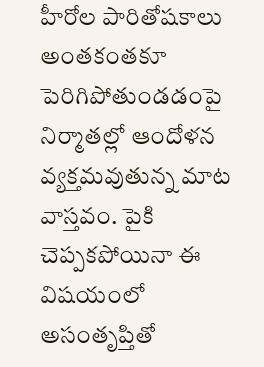హీరోల పారితోషకాలు అంతకంతకూ పెరిగిపోతుండడంపై నిర్మాతల్లో ఆందోళన వ్యక్తమవుతున్న మాట వాస్తవం. పైకి చెప్పకపోయినా ఈ విషయంలో అసంతృప్తితో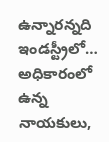ఉన్నారన్నది ఇండస్ట్రీలో…
అధికారంలో ఉన్న నాయకులు,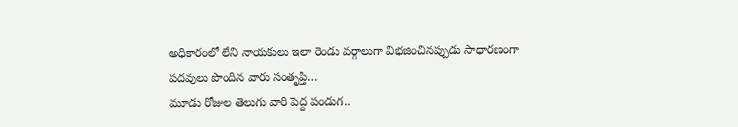అధికారంలో లేని నాయకులు ఇలా రెండు వర్గాలుగా విభజించినప్పుడు సాధారణంగా పదవులు పొందిన వారు సంతృప్తి…
మూడు రోజుల తెలుగు వారి పెద్ద పండుగ..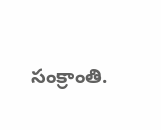సంక్రాంతి.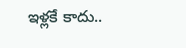ఇళ్లకే కాదు..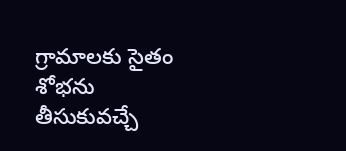గ్రామాలకు సైతం శోభను తీసుకువచ్చే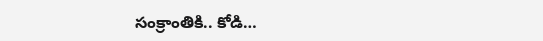సంక్రాంతికి.. కోడి…